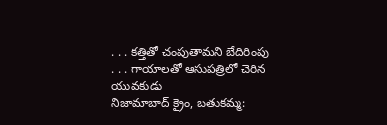. . . కత్తితో చంపుతామని బేదిరింపు
. . . గాయాలతో ఆసుపత్రిలో చెరిన యువకుడు
నిజామాబాద్ క్రైం, బతుకమ్మ: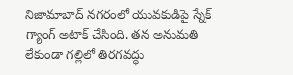నిజామాబాద్ నగరంలో యువకుడిపై స్నేక్ గ్యాంగ్ అటాక్ చేసింది. తన అనుమతి లేకుండా గల్లిలో తిరగవద్ధు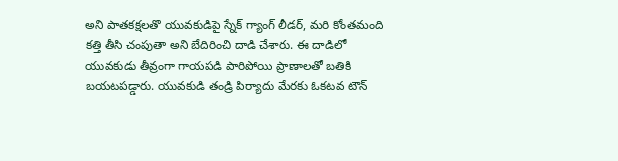అని పాతకక్షలతొ యువకుడిపై స్నేక్ గ్యాంగ్ లీడర్, మరి కోంతమంది కత్తి తీసి చంపుతా అని బేదిరించి దాడి చేశారు. ఈ దాడిలో యువకుడు తీవ్రంగా గాయపడి పారిపోయి ప్రాణాలతో బతికి బయటపడ్డారు. యువకుడి తండ్రి పిర్యాదు మేరకు ఓకటవ టౌన్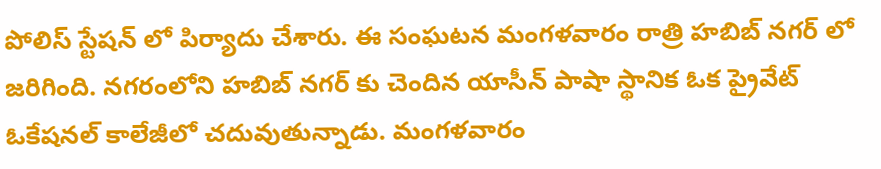పోలిస్ స్టేషన్ లో పిర్యాదు చేశారు. ఈ సంఘటన మంగళవారం రాత్రి హబిబ్ నగర్ లో జరిగింది. నగరంలోని హబిబ్ నగర్ కు చెందిన యాసీన్ పాషా స్థానిక ఓక ప్రైవేట్ ఓకేషనల్ కాలేజీలో చదువుతున్నాడు. మంగళవారం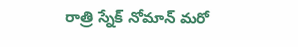రాత్రి స్నేక్ నోమాన్ మరో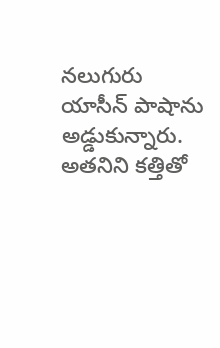నలుగురు యాసీన్ పాషాను అడ్డుకున్నారు. అతనిని కత్తితో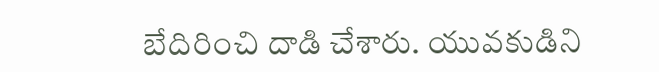బేదిరించి దాడి చేశారు. యువకుడిని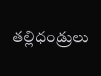తల్లిధండ్రులు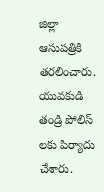జిల్లా ఆసుపత్రికి తరలించారు. యువకుడి తండ్రి పోలిస్ లకు పిర్యాదు చేశారు.